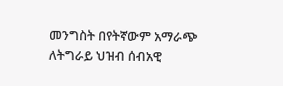መንግስት በየትኛውም አማራጭ ለትግራይ ህዝብ ሰብአዊ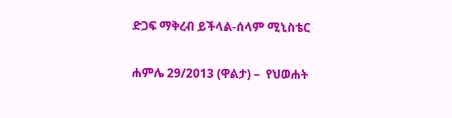ድጋፍ ማቅረብ ይችላል-ሰላም ሚኒስቴር

ሐምሌ 29/2013 (ዋልታ) –  የህወሐት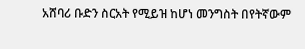አሸባሪ ቡድን ስርአት የሚይዝ ከሆነ መንግስት በየትኛውም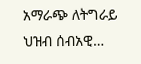አማራጭ ለትግራይ ህዝብ ሰብአዊ…